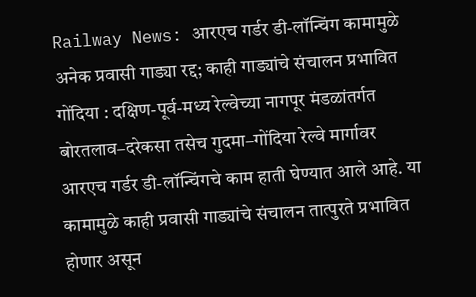Railway News: आरएच गर्डर डी-लॉन्चिंग कामामुळे अनेक प्रवासी गाड्या रद्द; काही गाड्यांचे संचालन प्रभावित
गोंदिया : दक्षिण-पूर्व-मध्य रेल्वेच्या नागपूर मंडळांतर्गत बोरतलाव–दरेकसा तसेच गुदमा–गोंदिया रेल्वे मार्गावर आरएच गर्डर डी-लॉन्चिंगचे काम हाती घेण्यात आले आहे. या कामामुळे काही प्रवासी गाड्यांचे संचालन तात्पुरते प्रभावित होणार असून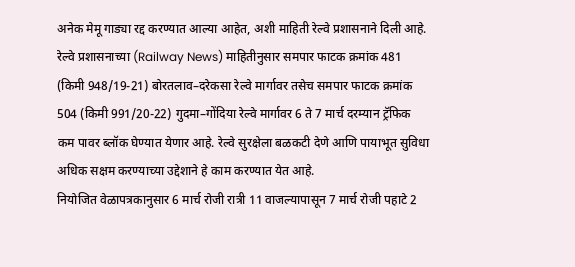अनेक मेमू गाड्या रद्द करण्यात आल्या आहेत, अशी माहिती रेल्वे प्रशासनाने दिली आहे.
रेल्वे प्रशासनाच्या (Railway News) माहितीनुसार समपार फाटक क्रमांक 481 (किमी 948/19-21) बोरतलाव–दरेकसा रेल्वे मार्गावर तसेच समपार फाटक क्रमांक 504 (किमी 991/20-22) गुदमा–गोंदिया रेल्वे मार्गावर 6 ते 7 मार्च दरम्यान ट्रॅफिक कम पावर ब्लॉक घेण्यात येणार आहे. रेल्वे सुरक्षेला बळकटी देणे आणि पायाभूत सुविधा अधिक सक्षम करण्याच्या उद्देशाने हे काम करण्यात येत आहे.
नियोजित वेळापत्रकानुसार 6 मार्च रोजी रात्री 11 वाजल्यापासून 7 मार्च रोजी पहाटे 2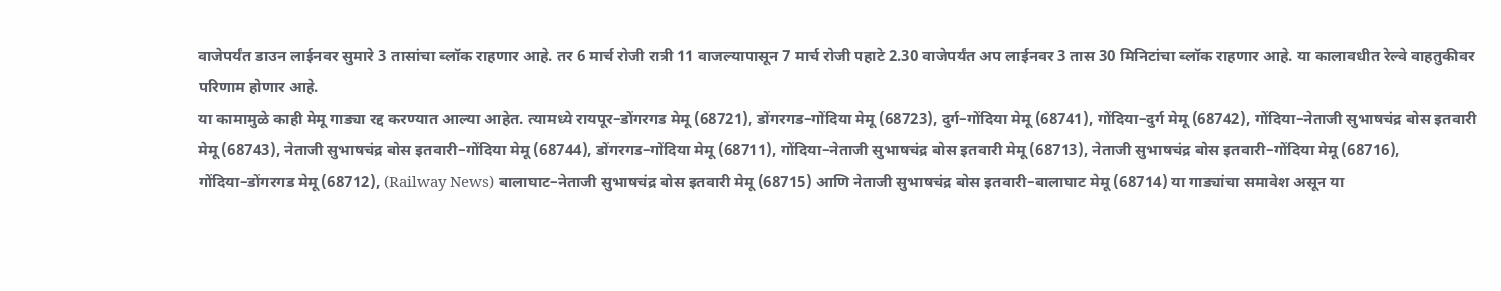वाजेपर्यंत डाउन लाईनवर सुमारे 3 तासांचा ब्लॉक राहणार आहे. तर 6 मार्च रोजी रात्री 11 वाजल्यापासून 7 मार्च रोजी पहाटे 2.30 वाजेपर्यंत अप लाईनवर 3 तास 30 मिनिटांचा ब्लॉक राहणार आहे. या कालावधीत रेल्वे वाहतुकीवर परिणाम होणार आहे.
या कामामुळे काही मेमू गाड्या रद्द करण्यात आल्या आहेत. त्यामध्ये रायपूर–डोंगरगड मेमू (68721), डोंगरगड–गोंदिया मेमू (68723), दुर्ग–गोंदिया मेमू (68741), गोंदिया–दुर्ग मेमू (68742), गोंदिया–नेताजी सुभाषचंद्र बोस इतवारी मेमू (68743), नेताजी सुभाषचंद्र बोस इतवारी–गोंदिया मेमू (68744), डोंगरगड–गोंदिया मेमू (68711), गोंदिया–नेताजी सुभाषचंद्र बोस इतवारी मेमू (68713), नेताजी सुभाषचंद्र बोस इतवारी–गोंदिया मेमू (68716), गोंदिया–डोंगरगड मेमू (68712), (Railway News) बालाघाट–नेताजी सुभाषचंद्र बोस इतवारी मेमू (68715) आणि नेताजी सुभाषचंद्र बोस इतवारी–बालाघाट मेमू (68714) या गाड्यांचा समावेश असून या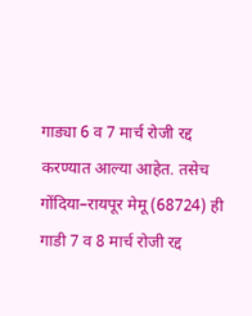गाड्या 6 व 7 मार्च रोजी रद्द करण्यात आल्या आहेत. तसेच गोंदिया–रायपूर मेमू (68724) ही गाडी 7 व 8 मार्च रोजी रद्द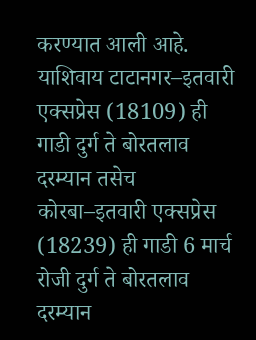करण्यात आली आहे. याशिवाय टाटानगर–इतवारी एक्सप्रेस (18109) ही गाडी दुर्ग ते बोरतलाव दरम्यान तसेच कोरबा–इतवारी एक्सप्रेस (18239) ही गाडी 6 मार्च रोजी दुर्ग ते बोरतलाव दरम्यान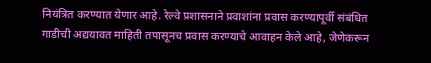नियंत्रित करण्यात येणार आहे. रेल्वे प्रशासनाने प्रवाशांना प्रवास करण्यापूर्वी संबंधित गाडीची अद्ययावत माहिती तपासूनच प्रवास करण्याचे आवाहन केले आहे, जेणेकरून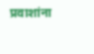प्रवाशांना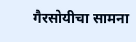गैरसोयीचा सामना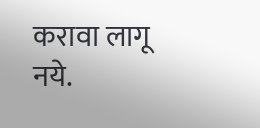करावा लागू नये.